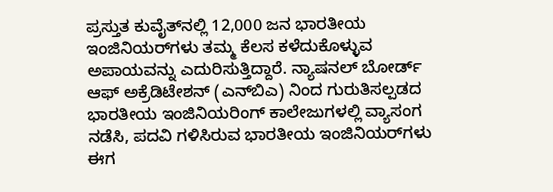ಪ್ರಸ್ತುತ ಕುವೈತ್‌ನಲ್ಲಿ 12,000 ಜನ ಭಾರತೀಯ ಇಂಜಿನಿಯರ್‌ಗಳು ತಮ್ಮ ಕೆಲಸ ಕಳೆದುಕೊಳ್ಳುವ ಅಪಾಯವನ್ನು ಎದುರಿಸುತ್ತಿದ್ದಾರೆ. ನ್ಯಾಷನಲ್ ಬೋರ್ಡ್ ಆಫ್ ಅಕ್ರೆಡಿಟೇಶನ್ (ಎನ್‌ಬಿಎ) ನಿಂದ ಗುರುತಿಸಲ್ಪಡದ ಭಾರತೀಯ ಇಂಜಿನಿಯರಿಂಗ್ ಕಾಲೇಜುಗಳಲ್ಲಿ ವ್ಯಾಸಂಗ ನಡೆಸಿ, ಪದವಿ ಗಳಿಸಿರುವ ಭಾರತೀಯ ಇಂಜಿನಿಯರ್‌ಗಳು ಈಗ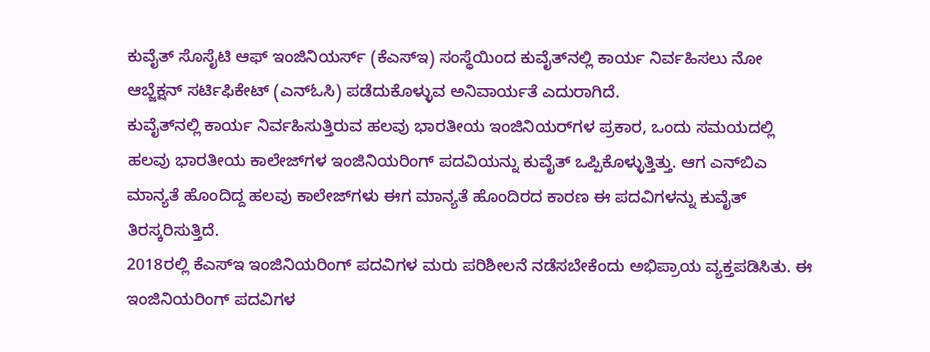ಕುವೈತ್ ಸೊಸೈಟಿ ಆಫ್ ಇಂಜಿನಿಯರ್ಸ್‌ (ಕೆಎಸ್ಇ) ಸಂಸ್ಥೆಯಿಂದ ಕುವೈತ್‌ನಲ್ಲಿ ಕಾರ್ಯ ನಿರ್ವಹಿಸಲು ನೋ ಆಬ್ಜೆಕ್ಷನ್ ಸರ್ಟಿಫಿಕೇಟ್ (ಎನ್ಓಸಿ) ಪಡೆದುಕೊಳ್ಳುವ ಅನಿವಾರ್ಯತೆ ಎದುರಾಗಿದೆ.
ಕುವೈತ್‌ನಲ್ಲಿ ಕಾರ್ಯ ನಿರ್ವಹಿಸುತ್ತಿರುವ ಹಲವು ಭಾರತೀಯ ಇಂಜಿನಿಯರ್‌ಗಳ ಪ್ರಕಾರ, ಒಂದು ಸಮಯದಲ್ಲಿ ಹಲವು ಭಾರತೀಯ ಕಾಲೇಜ್‌ಗಳ ಇಂಜಿನಿಯರಿಂಗ್ ಪದವಿಯನ್ನು ಕುವೈತ್ ಒಪ್ಪಿಕೊಳ್ಳುತ್ತಿತ್ತು. ಆಗ ಎನ್‌ಬಿಎ ಮಾನ್ಯತೆ ಹೊಂದಿದ್ದ ಹಲವು ಕಾಲೇಜ್‌ಗಳು ಈಗ ಮಾನ್ಯತೆ ಹೊಂದಿರದ ಕಾರಣ ಈ ಪದವಿಗಳನ್ನು ಕುವೈತ್ ತಿರಸ್ಕರಿಸುತ್ತಿದೆ.
2018ರಲ್ಲಿ ಕೆಎಸ್ಇ ಇಂಜಿನಿಯರಿಂಗ್ ಪದವಿಗಳ ಮರು ಪರಿಶೀಲನೆ ನಡೆಸಬೇಕೆಂದು ಅಭಿಪ್ರಾಯ ವ್ಯಕ್ತಪಡಿಸಿತು. ಈ ಇಂಜಿನಿಯರಿಂಗ್ ಪದವಿಗಳ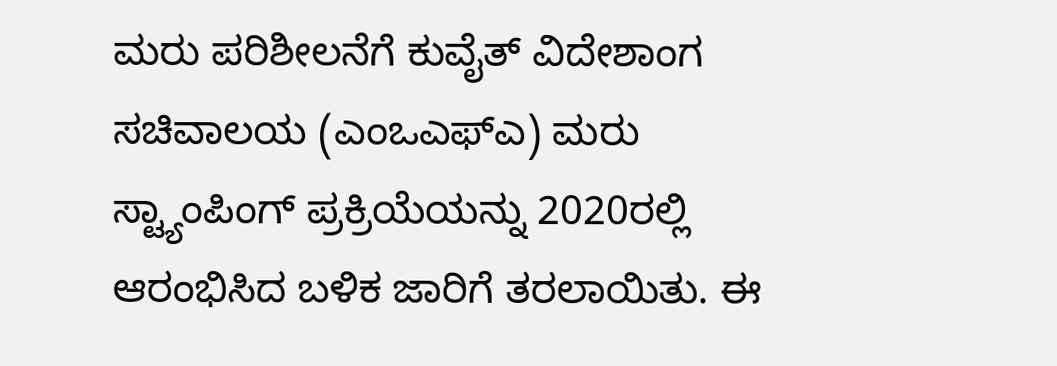ಮರು ಪರಿಶೀಲನೆಗೆ ಕುವೈತ್ ವಿದೇಶಾಂಗ ಸಚಿವಾಲಯ (ಎಂಒಎಫ್ಎ) ಮರು ಸ್ಟ್ಯಾಂಪಿಂಗ್ ಪ್ರಕ್ರಿಯೆಯನ್ನು 2020ರಲ್ಲಿ ಆರಂಭಿಸಿದ ಬಳಿಕ ಜಾರಿಗೆ ತರಲಾಯಿತು. ಈ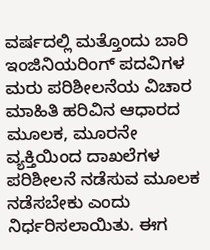ವರ್ಷದಲ್ಲಿ ಮತ್ತೊಂದು ಬಾರಿ ಇಂಜಿನಿಯರಿಂಗ್ ಪದವಿಗಳ ಮರು ಪರಿಶೀಲನೆಯ ವಿಚಾರ ಮಾಹಿತಿ ಹರಿವಿನ ಆಧಾರದ ಮೂಲಕ, ಮೂರನೇ ವ್ಯಕ್ತಿಯಿಂದ ದಾಖಲೆಗಳ ಪರಿಶೀಲನೆ ನಡೆಸುವ ಮೂಲಕ ನಡೆಸಬೇಕು ಎಂದು ನಿರ್ಧರಿಸಲಾಯಿತು. ಈಗ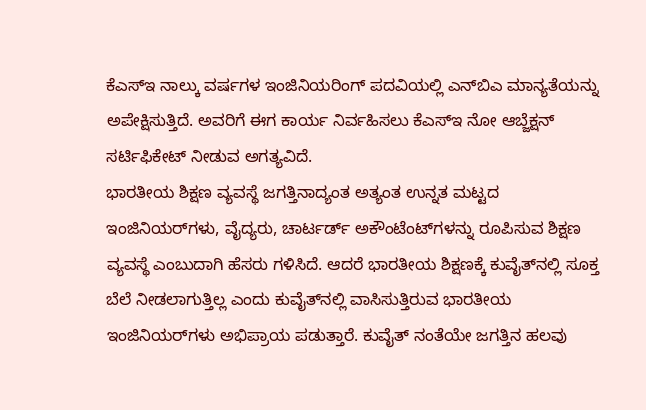ಕೆಎಸ್ಇ ನಾಲ್ಕು ವರ್ಷಗಳ ಇಂಜಿನಿಯರಿಂಗ್ ಪದವಿಯಲ್ಲಿ ಎನ್‌ಬಿಎ ಮಾನ್ಯತೆಯನ್ನು ಅಪೇಕ್ಷಿಸುತ್ತಿದೆ. ಅವರಿಗೆ ಈಗ ಕಾರ್ಯ ನಿರ್ವಹಿಸಲು ಕೆಎಸ್ಇ ನೋ ಆಬ್ಜೆಕ್ಷನ್ ಸರ್ಟಿಫಿಕೇಟ್ ನೀಡುವ ಅಗತ್ಯವಿದೆ.
ಭಾರತೀಯ ಶಿಕ್ಷಣ ವ್ಯವಸ್ಥೆ ಜಗತ್ತಿನಾದ್ಯಂತ ಅತ್ಯಂತ ಉನ್ನತ ಮಟ್ಟದ ಇಂಜಿನಿಯರ್‌ಗಳು, ವೈದ್ಯರು, ಚಾರ್ಟರ್ಡ್ ಅಕೌಂಟೆಂಟ್‌ಗಳನ್ನು ರೂಪಿಸುವ ಶಿಕ್ಷಣ ವ್ಯವಸ್ಥೆ ಎಂಬುದಾಗಿ ಹೆಸರು ಗಳಿಸಿದೆ. ಆದರೆ ಭಾರತೀಯ ಶಿಕ್ಷಣಕ್ಕೆ ಕುವೈತ್‌ನಲ್ಲಿ ಸೂಕ್ತ ಬೆಲೆ ನೀಡಲಾಗುತ್ತಿಲ್ಲ ಎಂದು ಕುವೈತ್‌ನಲ್ಲಿ ವಾಸಿಸುತ್ತಿರುವ ಭಾರತೀಯ ಇಂಜಿನಿಯರ್‌ಗಳು ಅಭಿಪ್ರಾಯ ಪಡುತ್ತಾರೆ. ಕುವೈತ್ ನಂತೆಯೇ ಜಗತ್ತಿನ ಹಲವು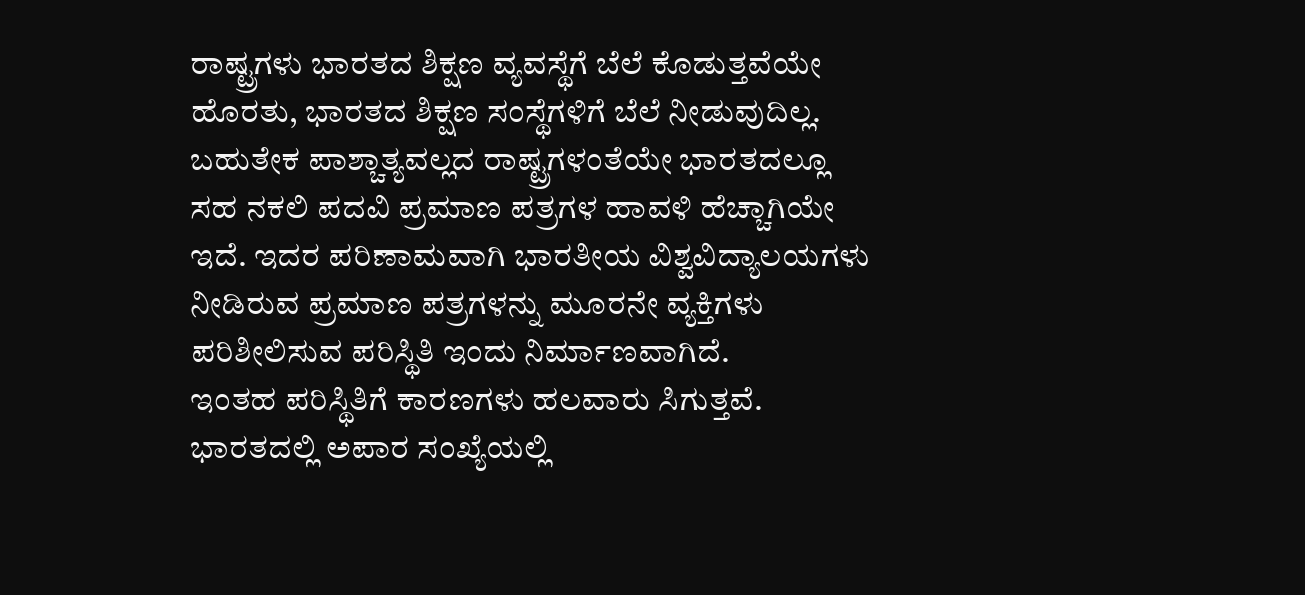ರಾಷ್ಟ್ರಗಳು ಭಾರತದ ಶಿಕ್ಷಣ ವ್ಯವಸ್ಥೆಗೆ ಬೆಲೆ ಕೊಡುತ್ತವೆಯೇ ಹೊರತು, ಭಾರತದ ಶಿಕ್ಷಣ ಸಂಸ್ಥೆಗಳಿಗೆ ಬೆಲೆ ನೀಡುವುದಿಲ್ಲ. ಬಹುತೇಕ ಪಾಶ್ಚಾತ್ಯವಲ್ಲದ ರಾಷ್ಟ್ರಗಳಂತೆಯೇ ಭಾರತದಲ್ಲೂ ಸಹ ನಕಲಿ ಪದವಿ ಪ್ರಮಾಣ ಪತ್ರಗಳ ಹಾವಳಿ ಹೆಚ್ಚಾಗಿಯೇ ಇದೆ. ಇದರ ಪರಿಣಾಮವಾಗಿ ಭಾರತೀಯ ವಿಶ್ವವಿದ್ಯಾಲಯಗಳು ನೀಡಿರುವ ಪ್ರಮಾಣ ಪತ್ರಗಳನ್ನು ಮೂರನೇ ವ್ಯಕ್ತಿಗಳು ಪರಿಶೀಲಿಸುವ ಪರಿಸ್ಥಿತಿ ಇಂದು ನಿರ್ಮಾಣವಾಗಿದೆ.
ಇಂತಹ ಪರಿಸ್ಥಿತಿಗೆ ಕಾರಣಗಳು ಹಲವಾರು ಸಿಗುತ್ತವೆ. ಭಾರತದಲ್ಲಿ ಅಪಾರ ಸಂಖ್ಯೆಯಲ್ಲಿ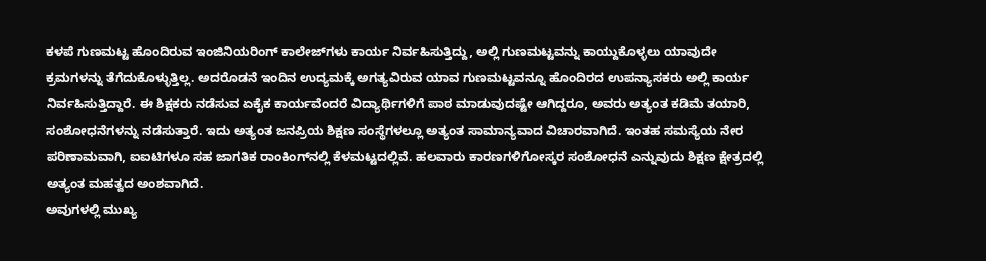ಕಳಪೆ ಗುಣಮಟ್ಟ ಹೊಂದಿರುವ ಇಂಜಿನಿಯರಿಂಗ್ ಕಾಲೇಜ್‌ಗಳು ಕಾರ್ಯ ನಿರ್ವಹಿಸುತ್ತಿದ್ದು, ಅಲ್ಲಿ ಗುಣಮಟ್ಟವನ್ನು ಕಾಯ್ದುಕೊಳ್ಳಲು ಯಾವುದೇ ಕ್ರಮಗಳನ್ನು ತೆಗೆದುಕೊಳ್ಳುತ್ತಿಲ್ಲ. ಅದರೊಡನೆ ಇಂದಿನ ಉದ್ಯಮಕ್ಕೆ ಅಗತ್ಯವಿರುವ ಯಾವ ಗುಣಮಟ್ಟವನ್ನೂ ಹೊಂದಿರದ ಉಪನ್ಯಾಸಕರು ಅಲ್ಲಿ ಕಾರ್ಯ ನಿರ್ವಹಿಸುತ್ತಿದ್ದಾರೆ. ಈ‌ ಶಿಕ್ಷಕರು ನಡೆಸುವ ಏಕೈಕ ಕಾರ್ಯವೆಂದರೆ ವಿದ್ಯಾರ್ಥಿಗಳಿಗೆ ಪಾಠ ಮಾಡುವುದಷ್ಟೇ ಆಗಿದ್ದರೂ, ಅವರು ಅತ್ಯಂತ ಕಡಿಮೆ ತಯಾರಿ, ಸಂಶೋಧನೆಗಳನ್ನು ನಡೆಸುತ್ತಾರೆ. ಇದು ಅತ್ಯಂತ ಜನಪ್ರಿಯ ಶಿಕ್ಷಣ ಸಂಸ್ಥೆಗಳಲ್ಲೂ ಅತ್ಯಂತ ಸಾಮಾನ್ಯವಾದ ವಿಚಾರವಾಗಿದೆ. ಇಂತಹ ಸಮಸ್ಯೆಯ ನೇರ ಪರಿಣಾಮವಾಗಿ, ಐಐಟಿಗಳೂ ಸಹ ಜಾಗತಿಕ ರಾಂಕಿಂಗ್‌ನಲ್ಲಿ ಕೆಳಮಟ್ಟದಲ್ಲಿವೆ. ಹಲವಾರು ಕಾರಣಗಳಿಗೋಸ್ಕರ ಸಂಶೋಧನೆ ಎನ್ನುವುದು ಶಿಕ್ಷಣ ಕ್ಷೇತ್ರದಲ್ಲಿ ಅತ್ಯಂತ ಮಹತ್ವದ ಅಂಶವಾಗಿದೆ.
ಅವುಗಳಲ್ಲಿ ಮುಖ್ಯ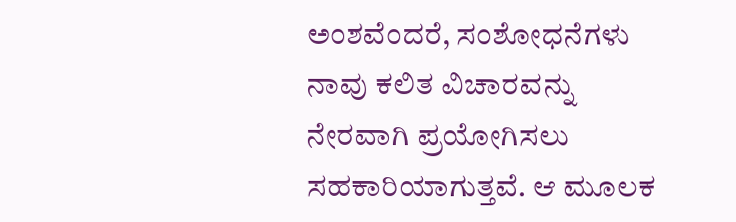ಅಂಶವೆಂದರೆ, ಸಂಶೋಧನೆಗಳು ನಾವು ಕಲಿತ ವಿಚಾರವನ್ನು ನೇರವಾಗಿ ಪ್ರಯೋಗಿಸಲು ಸಹಕಾರಿಯಾಗುತ್ತವೆ. ಆ ಮೂಲಕ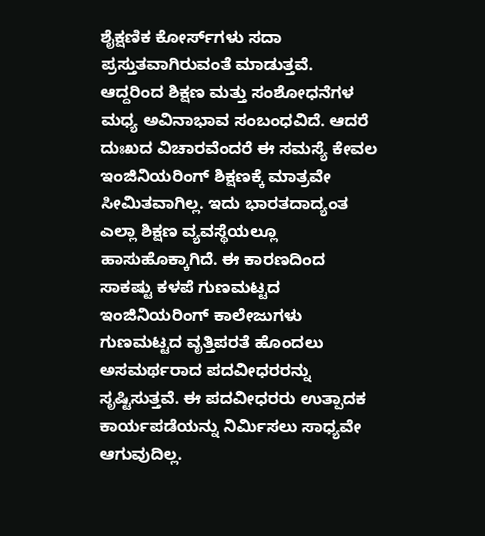ಶೈಕ್ಷಣಿಕ ಕೋರ್ಸ್‌ಗಳು ಸದಾ ಪ್ರಸ್ತುತವಾಗಿರುವಂತೆ ಮಾಡುತ್ತವೆ. ಆದ್ದರಿಂದ ಶಿಕ್ಷಣ ಮತ್ತು ಸಂಶೋಧನೆಗಳ ಮಧ್ಯ ಅವಿನಾಭಾವ ಸಂಬಂಧವಿದೆ. ಆದರೆ ದುಃಖದ ವಿಚಾರವೆಂದರೆ ಈ ಸಮಸ್ಯೆ ಕೇವಲ ಇಂಜಿನಿಯರಿಂಗ್ ಶಿಕ್ಷಣಕ್ಕೆ ಮಾತ್ರವೇ ಸೀಮಿತವಾಗಿಲ್ಲ. ಇದು ಭಾರತದಾದ್ಯಂತ ಎಲ್ಲಾ ಶಿಕ್ಷಣ ವ್ಯವಸ್ಥೆಯಲ್ಲೂ ಹಾಸುಹೊಕ್ಕಾಗಿದೆ. ಈ ಕಾರಣದಿಂದ ಸಾಕಷ್ಟು ಕಳಪೆ ಗುಣಮಟ್ಟದ ಇಂಜಿನಿಯರಿಂಗ್ ಕಾಲೇಜುಗಳು ಗುಣಮಟ್ಟದ ವೃತ್ತಿಪರತೆ ಹೊಂದಲು ಅಸಮರ್ಥರಾದ ಪದವೀಧರರನ್ನು ಸೃಷ್ಟಿಸುತ್ತವೆ. ಈ ಪದವೀಧರರು ಉತ್ಪಾದಕ ಕಾರ್ಯಪಡೆಯನ್ನು ನಿರ್ಮಿಸಲು ಸಾಧ್ಯವೇ ಆಗುವುದಿಲ್ಲ.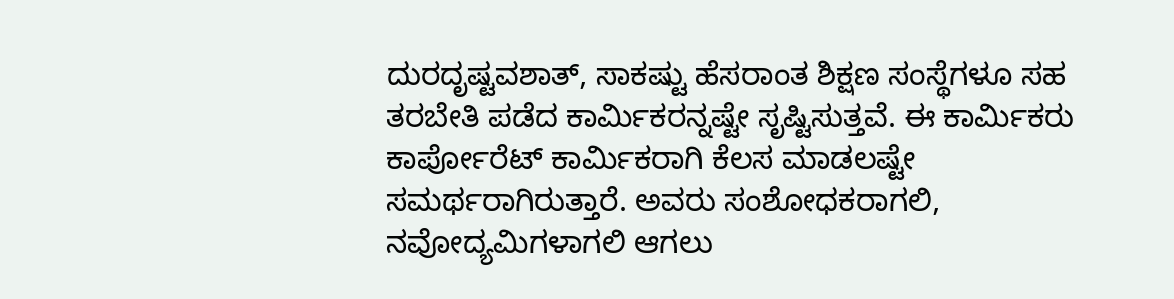ದುರದೃಷ್ಟವಶಾತ್, ಸಾಕಷ್ಟು ಹೆಸರಾಂತ ಶಿಕ್ಷಣ ಸಂಸ್ಥೆಗಳೂ ಸಹ ತರಬೇತಿ ಪಡೆದ ಕಾರ್ಮಿಕರನ್ನಷ್ಟೇ ಸೃಷ್ಟಿಸುತ್ತವೆ. ಈ ಕಾರ್ಮಿಕರು ಕಾರ್ಪೋರೆಟ್ ಕಾರ್ಮಿಕರಾಗಿ ಕೆಲಸ ಮಾಡಲಷ್ಟೇ ಸಮರ್ಥರಾಗಿರುತ್ತಾರೆ. ಅವರು ಸಂಶೋಧಕರಾಗಲಿ, ನವೋದ್ಯಮಿಗಳಾಗಲಿ ಆಗಲು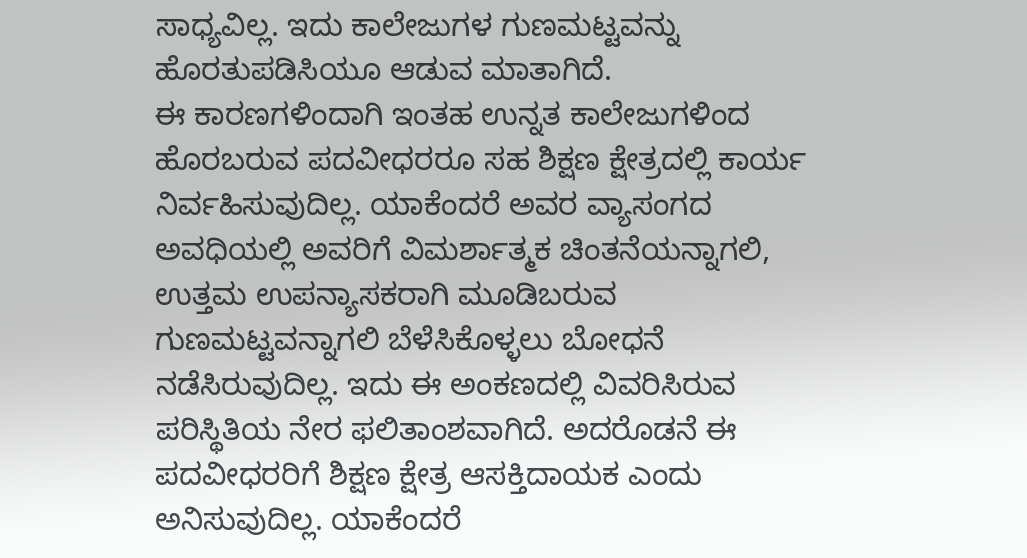ಸಾಧ್ಯವಿಲ್ಲ. ಇದು ಕಾಲೇಜುಗಳ ಗುಣಮಟ್ಟವನ್ನು ಹೊರತುಪಡಿಸಿಯೂ ಆಡುವ ಮಾತಾಗಿದೆ.
ಈ ಕಾರಣಗಳಿಂದಾಗಿ ಇಂತಹ ಉನ್ನತ ಕಾಲೇಜುಗಳಿಂದ ಹೊರಬರುವ ಪದವೀಧರರೂ ಸಹ ಶಿಕ್ಷಣ ಕ್ಷೇತ್ರದಲ್ಲಿ ಕಾರ್ಯ ನಿರ್ವಹಿಸುವುದಿಲ್ಲ. ಯಾಕೆಂದರೆ ಅವರ ವ್ಯಾಸಂಗದ ಅವಧಿಯಲ್ಲಿ ಅವರಿಗೆ ವಿಮರ್ಶಾತ್ಮಕ ಚಿಂತನೆಯನ್ನಾಗಲಿ, ಉತ್ತಮ ಉಪನ್ಯಾಸಕರಾಗಿ ಮೂಡಿಬರುವ ಗುಣಮಟ್ಟವನ್ನಾಗಲಿ ಬೆಳೆಸಿಕೊಳ್ಳಲು ಬೋಧನೆ ನಡೆಸಿರುವುದಿಲ್ಲ. ಇದು ಈ ಅಂಕಣದಲ್ಲಿ ವಿವರಿಸಿರುವ ಪರಿಸ್ಥಿತಿಯ ನೇರ ಫಲಿತಾಂಶವಾಗಿದೆ. ಅದರೊಡನೆ ಈ ಪದವೀಧರರಿಗೆ ಶಿಕ್ಷಣ ಕ್ಷೇತ್ರ ಆಸಕ್ತಿದಾಯಕ ಎಂದು ಅನಿಸುವುದಿಲ್ಲ. ಯಾಕೆಂದರೆ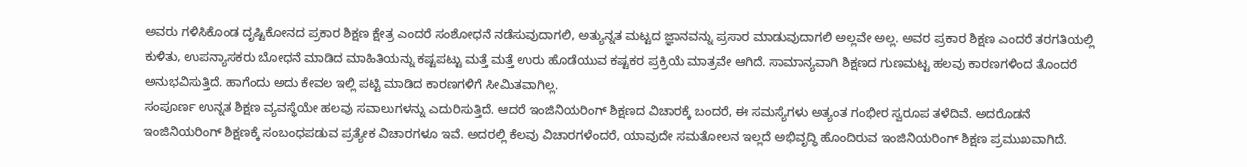ಅವರು ಗಳಿಸಿಕೊಂಡ ದೃಷ್ಟಿಕೋನದ ಪ್ರಕಾರ ಶಿಕ್ಷಣ ಕ್ಷೇತ್ರ ಎಂದರೆ ಸಂಶೋಧನೆ ನಡೆಸುವುದಾಗಲಿ, ಅತ್ಯುನ್ನತ ಮಟ್ಟದ ಜ್ಞಾನವನ್ನು ಪ್ರಸಾರ ಮಾಡುವುದಾಗಲಿ ಅಲ್ಲವೇ ಅಲ್ಲ. ಅವರ ಪ್ರಕಾರ ಶಿಕ್ಷಣ ಎಂದರೆ ತರಗತಿಯಲ್ಲಿ ಕುಳಿತು, ಉಪನ್ಯಾಸಕರು ಬೋಧನೆ ಮಾಡಿದ ಮಾಹಿತಿಯನ್ನು ಕಷ್ಟಪಟ್ಟು ಮತ್ತೆ ಮತ್ತೆ ಉರು ಹೊಡೆಯುವ ಕಷ್ಟಕರ ಪ್ರಕ್ರಿಯೆ ಮಾತ್ರವೇ ಆಗಿದೆ. ಸಾಮಾನ್ಯವಾಗಿ ಶಿಕ್ಷಣದ ಗುಣಮಟ್ಟ ಹಲವು ಕಾರಣಗಳಿಂದ ತೊಂದರೆ ಅನುಭವಿಸುತ್ತಿದೆ. ಹಾಗೆಂದು ಅದು ಕೇವಲ ಇಲ್ಲಿ ಪಟ್ಟಿ ಮಾಡಿದ ಕಾರಣಗಳಿಗೆ ಸೀಮಿತವಾಗಿಲ್ಲ.
ಸಂಪೂರ್ಣ ಉನ್ನತ ಶಿಕ್ಷಣ ವ್ಯವಸ್ಥೆಯೇ ಹಲವು ಸವಾಲುಗಳನ್ನು ಎದುರಿಸುತ್ತಿದೆ. ಆದರೆ ಇಂಜಿನಿಯರಿಂಗ್ ಶಿಕ್ಷಣದ ವಿಚಾರಕ್ಕೆ ಬಂದರೆ, ಈ ಸಮಸ್ಯೆಗಳು ಅತ್ಯಂತ ಗಂಭೀರ ಸ್ವರೂಪ ತಳೆದಿವೆ. ಅದರೊಡನೆ ಇಂಜಿನಿಯರಿಂಗ್ ಶಿಕ್ಷಣಕ್ಕೆ ಸಂಬಂಧಪಡುವ ಪ್ರತ್ಯೇಕ ವಿಚಾರಗಳೂ ಇವೆ. ಅದರಲ್ಲಿ ಕೆಲವು ವಿಚಾರಗಳೆಂದರೆ, ಯಾವುದೇ ಸಮತೋಲನ ಇಲ್ಲದೆ ಅಭಿವೃದ್ಧಿ ಹೊಂದಿರುವ ಇಂಜಿನಿಯರಿಂಗ್ ಶಿಕ್ಷಣ ಪ್ರಮುಖವಾಗಿದೆ.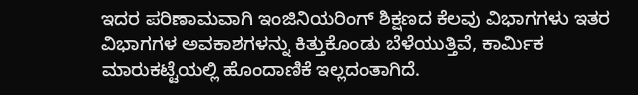ಇದರ ಪರಿಣಾಮವಾಗಿ ಇಂಜಿನಿಯರಿಂಗ್ ಶಿಕ್ಷಣದ ಕೆಲವು ವಿಭಾಗಗಳು ಇತರ ವಿಭಾಗಗಳ ಅವಕಾಶಗಳನ್ನು ಕಿತ್ತುಕೊಂಡು ಬೆಳೆಯುತ್ತಿವೆ, ಕಾರ್ಮಿಕ ಮಾರುಕಟ್ಟೆಯಲ್ಲಿ ಹೊಂದಾಣಿಕೆ ಇಲ್ಲದಂತಾಗಿದೆ.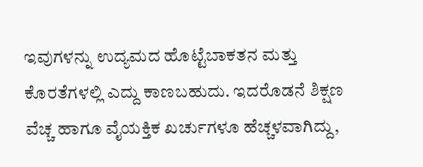ಇವುಗಳನ್ನು ಉದ್ಯಮದ ಹೊಟ್ಟೆಬಾಕತನ ಮತ್ತು ಕೊರತೆಗಳಲ್ಲಿ ಎದ್ದು ಕಾಣಬಹುದು. ಇದರೊಡನೆ ಶಿಕ್ಷಣ ವೆಚ್ಚ ಹಾಗೂ ವೈಯಕ್ತಿಕ ಖರ್ಚುಗಳೂ ಹೆಚ್ಚಳವಾಗಿದ್ದು,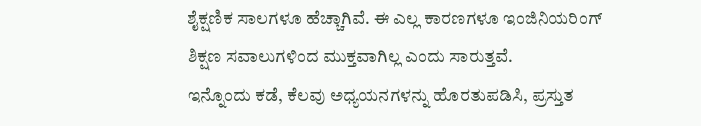ಶೈಕ್ಷಣಿಕ ಸಾಲಗಳೂ ಹೆಚ್ಚಾಗಿವೆ. ಈ ಎಲ್ಲ ಕಾರಣಗಳೂ ಇಂಜಿನಿಯರಿಂಗ್ ಶಿಕ್ಷಣ ಸವಾಲುಗಳಿಂದ ಮುಕ್ತವಾಗಿಲ್ಲ ಎಂದು ಸಾರುತ್ತವೆ.
ಇನ್ನೊಂದು ಕಡೆ, ಕೆಲವು ಅಧ್ಯಯನಗಳನ್ನು ಹೊರತುಪಡಿಸಿ, ಪ್ರಸ್ತುತ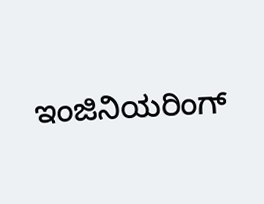ಇಂಜಿನಿಯರಿಂಗ್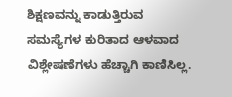ಶಿಕ್ಷಣವನ್ನು ಕಾಡುತ್ತಿರುವ ಸಮಸ್ಯೆಗಳ ಕುರಿತಾದ ಆಳವಾದ ವಿಶ್ಲೇಷಣೆಗಳು ಹೆಚ್ಚಾಗಿ ಕಾಣಿಸಿಲ್ಲ.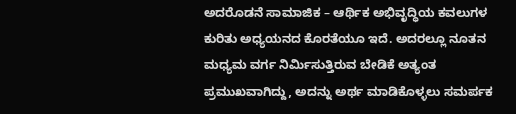ಅದರೊಡನೆ ಸಾಮಾಜಿಕ – ಆರ್ಥಿಕ ಅಭಿವೃದ್ಧಿಯ ಕವಲುಗಳ ಕುರಿತು ಅಧ್ಯಯನದ ಕೊರತೆಯೂ ಇದೆ. ಅದರಲ್ಲೂ ನೂತನ ಮಧ್ಯಮ ವರ್ಗ ನಿರ್ಮಿಸುತ್ತಿರುವ ಬೇಡಿಕೆ ಅತ್ಯಂತ ಪ್ರಮುಖವಾಗಿದ್ದು, ಅದನ್ನು ಅರ್ಥ ಮಾಡಿಕೊಳ್ಳಲು ಸಮರ್ಪಕ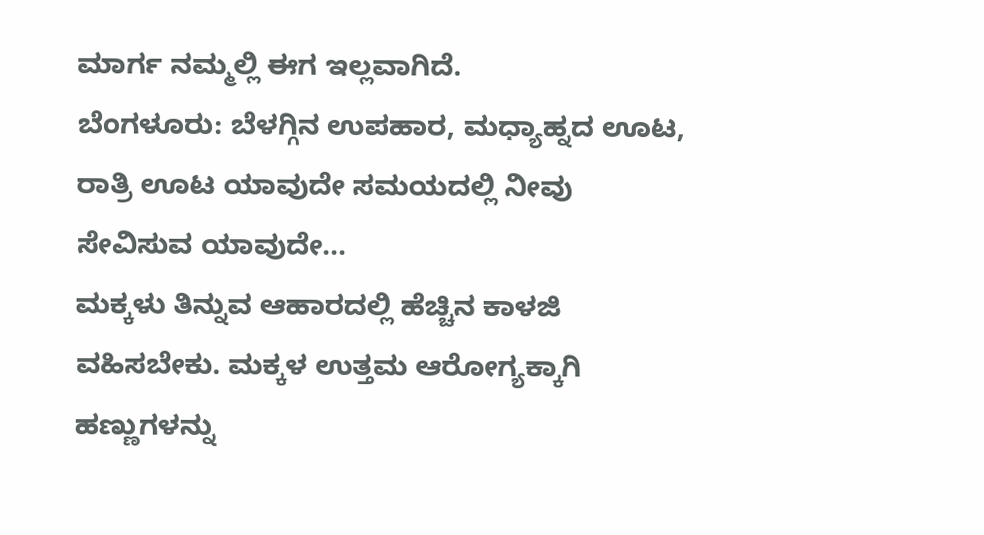ಮಾರ್ಗ ನಮ್ಮಲ್ಲಿ ಈಗ ಇಲ್ಲವಾಗಿದೆ.
ಬೆಂಗಳೂರು: ಬೆಳಗ್ಗಿನ ಉಪಹಾರ, ಮಧ್ಯಾಹ್ನದ ಊಟ, ರಾತ್ರಿ ಊಟ ಯಾವುದೇ ಸಮಯದಲ್ಲಿ ನೀವು ಸೇವಿಸುವ ಯಾವುದೇ…
ಮಕ್ಕಳು ತಿನ್ನುವ ಆಹಾರದಲ್ಲಿ ಹೆಚ್ಚಿನ ಕಾಳಜಿ ವಹಿಸಬೇಕು. ಮಕ್ಕಳ ಉತ್ತಮ ಆರೋಗ್ಯಕ್ಕಾಗಿ ಹಣ್ಣುಗಳನ್ನು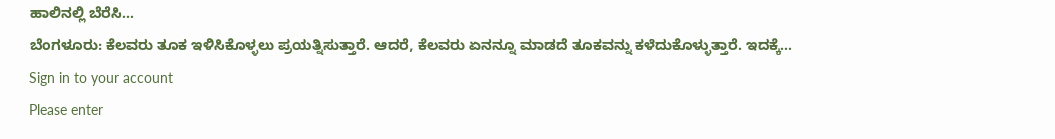ಹಾಲಿನಲ್ಲಿ ಬೆರೆಸಿ…
ಬೆಂಗಳೂರು: ಕೆಲವರು ತೂಕ ಇಳಿಸಿಕೊಳ್ಳಲು ಪ್ರಯತ್ನಿಸುತ್ತಾರೆ. ಆದರೆ, ಕೆಲವರು ಏನನ್ನೂ ಮಾಡದೆ ತೂಕವನ್ನು ಕಳೆದುಕೊಳ್ಳುತ್ತಾರೆ. ಇದಕ್ಕೆ…
Sign in to your account
Please enter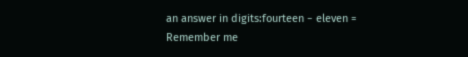an answer in digits:fourteen − eleven =
Remember me